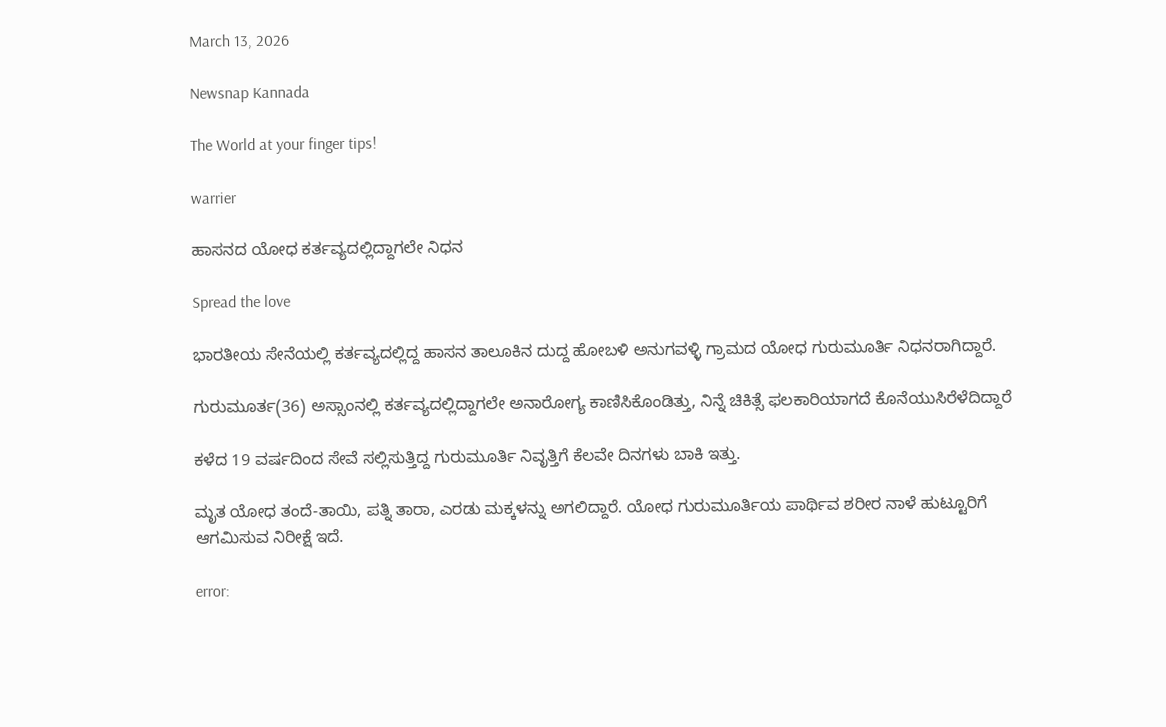March 13, 2026

Newsnap Kannada

The World at your finger tips!

warrier

ಹಾಸನದ ಯೋಧ ಕರ್ತವ್ಯದಲ್ಲಿದ್ದಾಗಲೇ ನಿಧನ

Spread the love

ಭಾರತೀಯ ಸೇನೆಯಲ್ಲಿ ಕರ್ತವ್ಯದಲ್ಲಿದ್ದ ಹಾಸನ ತಾಲೂಕಿನ ದುದ್ದ ಹೋಬಳಿ ಅನುಗವಳ್ಳಿ ಗ್ರಾಮದ ಯೋಧ ಗುರುಮೂರ್ತಿ ನಿಧನರಾಗಿದ್ದಾರೆ.

ಗುರುಮೂರ್ತ(36) ಅಸ್ಸಾಂನಲ್ಲಿ ಕರ್ತವ್ಯದಲ್ಲಿದ್ದಾಗಲೇ ಅನಾರೋಗ್ಯ ಕಾಣಿಸಿಕೊಂಡಿತ್ತು, ನಿನ್ನೆ ಚಿಕಿತ್ಸೆ ಫಲಕಾರಿಯಾಗದೆ ಕೊನೆಯುಸಿರೆಳೆದಿದ್ದಾರೆ

ಕಳೆದ 19 ವರ್ಷದಿಂದ ಸೇವೆ ಸಲ್ಲಿಸುತ್ತಿದ್ದ ಗುರುಮೂರ್ತಿ ನಿವೃತ್ತಿಗೆ ಕೆಲವೇ ದಿನಗಳು ಬಾಕಿ ಇತ್ತು.

ಮೃತ ಯೋಧ ತಂದೆ-ತಾಯಿ, ಪತ್ನಿ ತಾರಾ, ಎರಡು ಮಕ್ಕಳನ್ನು ಅಗಲಿದ್ದಾರೆ. ಯೋಧ ಗುರುಮೂರ್ತಿಯ ಪಾರ್ಥಿವ ಶರೀರ ನಾಳೆ ಹುಟ್ಟೂರಿಗೆ ಆಗಮಿಸುವ ನಿರೀಕ್ಷೆ ಇದೆ.

error: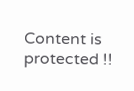Content is protected !!